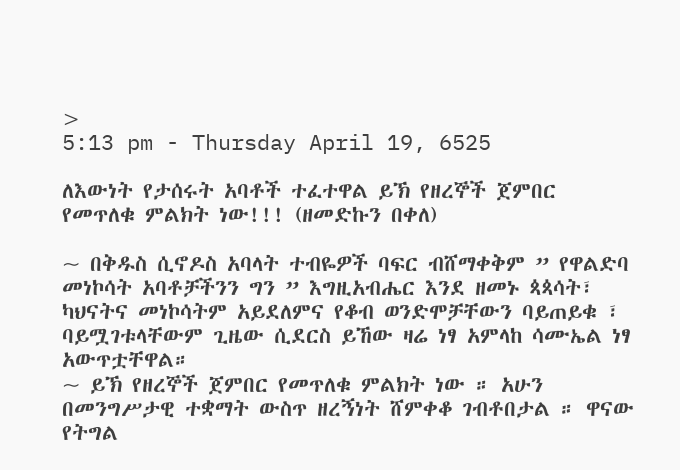>
5:13 pm - Thursday April 19, 6525

ለእውነት የታሰሩት አባቶች ተፈተዋል ይኽ የዘረኞች ጀምበር የመጥለቁ ምልክት ነው!!! (ዘመድኩን በቀለ)

~ በቅዱስ ሲኖዶስ አባላት ተብዬዎች ባፍር ብሸማቀቅም ” የዋልድባ መነኮሳት አባቶቻችንን ግን ” እግዚአብሔር እንደ ዘመኑ ጳጳሳት፣ ካህናትና መነኮሳትም አይደለምና የቆብ ወንድሞቻቸውን ባይጠይቁ ፣ ባይሟገቱላቸውም ጊዜው ሲደርስ ይኸው ዛሬ ነፃ አምላከ ሳሙኤል ነፃ አውጥቷቸዋል።
~ ይኽ የዘረኞች ጀምበር የመጥለቁ ምልክት ነው ። አሁን በመንግሥታዊ ተቋማት ውስጥ ዘረኝነት ሸምቀቆ ገብቶበታል ። ዋናው የትግል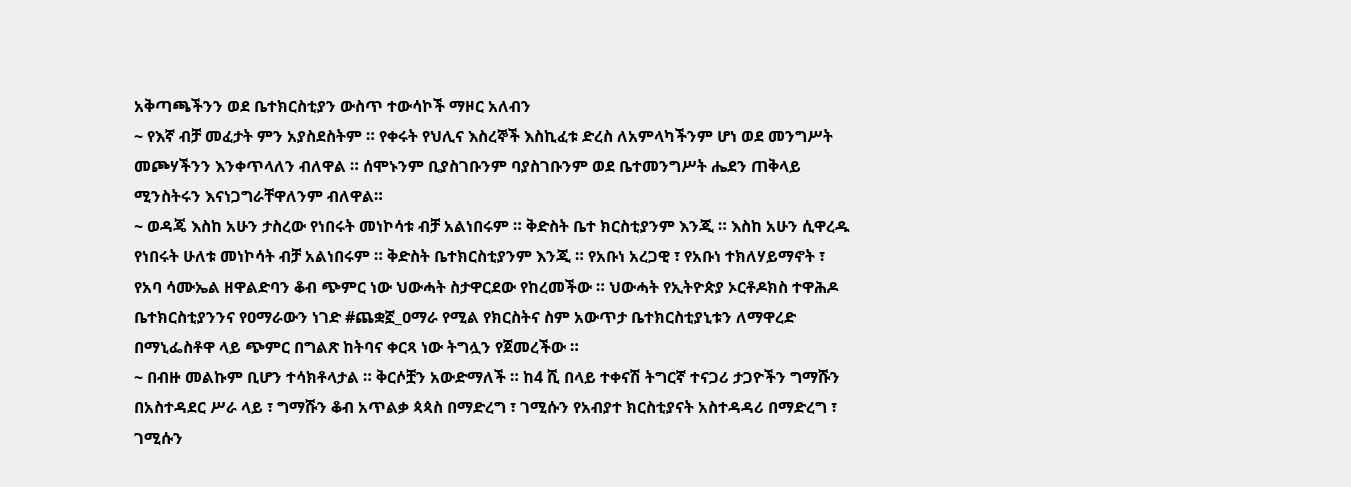አቅጣጫችንን ወደ ቤተክርስቲያን ውስጥ ተውሳኮች ማዞር አለብን
~ የእኛ ብቻ መፈታት ምን አያስደስትም ። የቀሩት የህሊና እስረኞች እስኪፈቱ ድረስ ለአምላካችንም ሆነ ወደ መንግሥት መጮሃችንን እንቀጥላለን ብለዋል ። ሰሞኑንም ቢያስገቡንም ባያስገቡንም ወደ ቤተመንግሥት ሔደን ጠቅላይ ሚንስትሩን እናነጋግራቸዋለንም ብለዋል።
~ ወዳጄ እስከ አሁን ታስረው የነበሩት መነኮሳቱ ብቻ አልነበሩም ። ቅድስት ቤተ ክርስቲያንም እንጂ ። እስከ አሁን ሲዋረዱ የነበሩት ሁለቱ መነኮሳት ብቻ አልነበሩም ። ቅድስት ቤተክርስቲያንም እንጂ ። የአቡነ አረጋዊ ፣ የአቡነ ተክለሃይማኖት ፣ የአባ ሳሙኤል ዘዋልድባን ቆብ ጭምር ነው ህውሓት ስታዋርደው የከረመችው ። ህውሓት የኢትዮጵያ ኦርቶዶክስ ተዋሕዶ ቤተክርስቲያንንና የዐማራውን ነገድ #ጨቋኟ_ዐማራ የሚል የክርስትና ስም አውጥታ ቤተክርስቲያኒቱን ለማዋረድ በማኒፌስቶዋ ላይ ጭምር በግልጽ ከትባና ቀርጻ ነው ትግሏን የጀመረችው ።
~ በብዙ መልኩም ቢሆን ተሳክቶላታል ። ቅርሶቿን አውድማለች ። ከ4 ሺ በላይ ተቀናሽ ትግርኛ ተናጋሪ ታጋዮችን ግማሹን በአስተዳደር ሥራ ላይ ፣ ግማሹን ቆብ አጥልቃ ጳጳስ በማድረግ ፣ ገሚሱን የአብያተ ክርስቲያናት አስተዳዳሪ በማድረግ ፣ ገሚሱን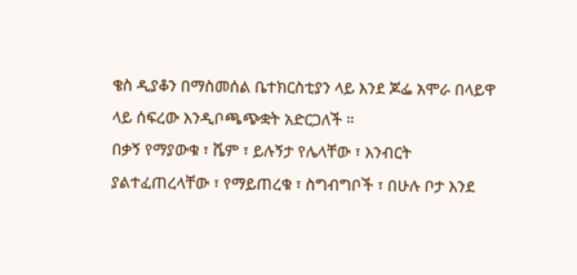ቄስ ዲያቆን በማስመሰል ቤተክርስቲያን ላይ እንደ ጆፌ አሞራ በላይዋ ላይ ሰፍረው እንዲቦጫጭቋት አድርጋለች ።
በቃኝ የማያውቁ ፣ ሼም ፣ ይሉኝታ የሌላቸው ፣ እንብርት ያልተፈጠረላቸው ፣ የማይጠረቁ ፣ ስግብግቦች ፣ በሁሉ ቦታ እንደ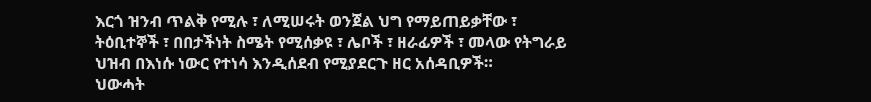እርጎ ዝንብ ጥልቅ የሚሉ ፣ ለሚሠሩት ወንጀል ህግ የማይጠይቃቸው ፣ ትዕቢተኞች ፣ በበታችነት ስሜት የሚሰቃዩ ፣ ሌቦች ፣ ዘራፊዎች ፣ መላው የትግራይ ህዝብ በእነሱ ነውር የተነሳ እንዲሰደብ የሚያደርጉ ዘር አሰዳቢዎች።
ህውሓት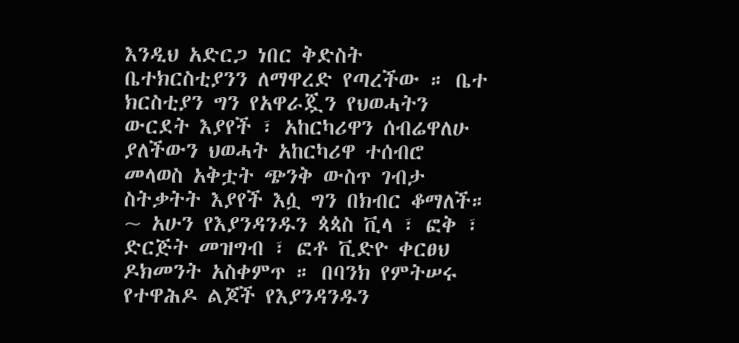እንዲህ አድርጋ ነበር ቅድስት ቤተክርስቲያንን ለማዋረድ የጣረችው ። ቤተ ክርስቲያን ግን የአዋራጇን የህወሓትን ውርደት እያየች ፣ አከርካሪዋን ሰብሬዋለሁ ያለችውን ህወሓት አከርካሪዋ ተሰብሮ መላወስ አቅቷት ጭንቅ ውስጥ ገብታ ስትቃትት እያየች እሷ ግን በክብር ቆማለች።
~ አሁን የእያንዳንዱን ጳጳስ ቪላ ፣ ፎቅ ፣ ድርጅት መዝግብ ፣ ፎቶ ቪድዮ ቀርፀህ ዶክመንት አስቀምጥ ። በባንክ የምትሠሩ የተዋሕዶ ልጆች የእያንዳንዱን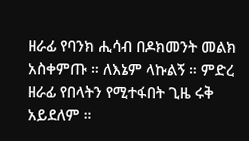ዘራፊ የባንክ ሒሳብ በዶክመንት መልክ አስቀምጡ ። ለእኔም ላኩልኝ ። ምድረ ዘራፊ የበላትን የሚተፋበት ጊዜ ሩቅ አይደለም ።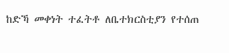ከድኻ መቀነት ተፈትቶ ለቤተክርስቲያን የተሰጠ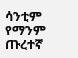ሳንቲም የማንም ጡረተኛ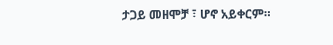ታጋይ መዘሞቻ ፣ ሆኖ አይቀርም።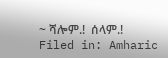~ ሻሎም.!  ሰላም.!
Filed in: Amharic